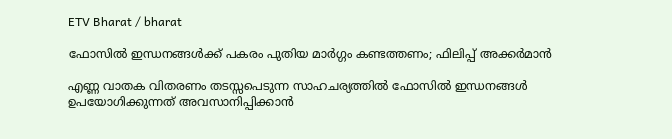ETV Bharat / bharat

ഫോസിൽ ഇന്ധനങ്ങൾക്ക് പകരം പുതിയ മാർഗ്ഗം കണ്ടത്തണം; ഫിലിപ്പ് അക്കർമാൻ

എണ്ണ വാതക വിതരണം തടസ്സപെടുന്ന സാഹചര്യത്തിൽ ഫോസില്‍ ഇന്ധനങ്ങൾ ഉപയോഗിക്കുന്നത് അവസാനിപ്പിക്കാൻ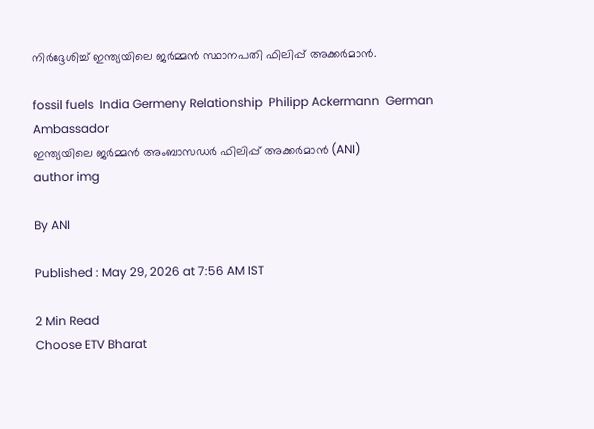നിർദ്ദേശിച്ച് ഇന്ത്യയിലെ ജർമ്മൻ സ്ഥാനപതി ഫിലിപ്പ് അക്കർമാൻ.

fossil fuels  India Germeny Relationship  Philipp Ackermann  German Ambassador
ഇന്ത്യയിലെ ജർമ്മൻ അംബാസഡർ ഫിലിപ്പ് അക്കർമാൻ (ANI)
author img

By ANI

Published : May 29, 2026 at 7:56 AM IST

2 Min Read
Choose ETV Bharat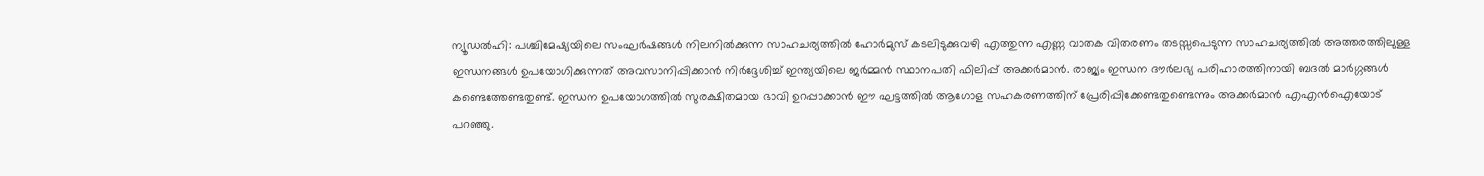ന്യൂഡൽഹി: പശ്ചിമേഷ്യയിലെ സംഘർഷങ്ങൾ നിലനിൽക്കുന്ന സാഹചര്യത്തിൽ ഹോർമുസ് കടലിടുക്കുവഴി എത്തുന്ന എണ്ണ വാതക വിതരണം തടസ്സപെടുന്ന സാഹചര്യത്തിൽ അത്തരത്തിലുള്ള ഇന്ധനങ്ങൾ ഉപയോഗിക്കുന്നത് അവസാനിപ്പിക്കാൻ നിർദ്ദേശിച്ച് ഇന്ത്യയിലെ ജർമ്മൻ സ്ഥാനപതി ഫിലിപ്പ് അക്കർമാൻ. രാജ്യം ഇന്ധന ദൗര്‍ലഭ്യ പരിഹാരത്തിനായി ബദൽ മാർഗ്ഗങ്ങൾ കണ്ടെത്തേണ്ടതുണ്ട്. ഇന്ധന ഉപയോഗത്തിൽ സുരക്ഷിതമായ ഭാവി ഉറപ്പാക്കാൻ ഈ ഘട്ടത്തിൽ ആഗോള സഹകരണത്തിന് പ്രേരിപ്പിക്കേണ്ടതുണ്ടെന്നും അക്കർമാൻ എഎൻഐയോട് പറഞ്ഞു.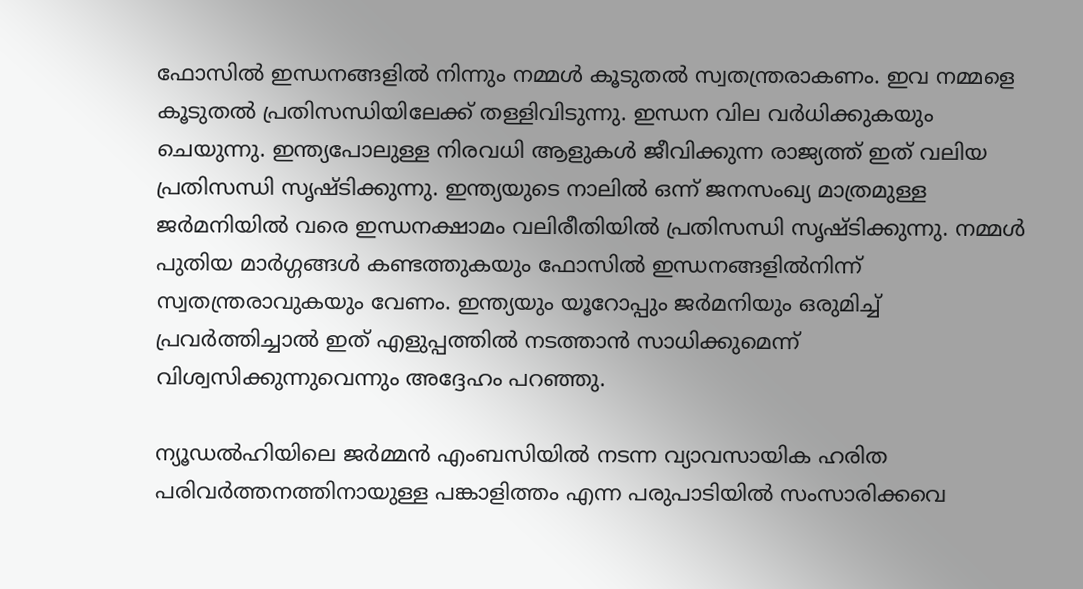ഫോസിൽ ഇന്ധനങ്ങളിൽ നിന്നും നമ്മൾ കൂടുതൽ സ്വതന്ത്രരാകണം. ഇവ നമ്മളെ കൂടുതൽ പ്രതിസന്ധിയിലേക്ക് തള്ളിവിടുന്നു. ഇന്ധന വില വർധിക്കുകയും ചെയുന്നു. ഇന്ത്യപോലുള്ള നിരവധി ആളുകൾ ജീവിക്കുന്ന രാജ്യത്ത് ഇത് വലിയ പ്രതിസന്ധി സൃഷ്‌ടിക്കുന്നു. ഇന്ത്യയുടെ നാലിൽ ഒന്ന് ജനസംഖ്യ മാത്രമുള്ള ജർമനിയിൽ വരെ ഇന്ധനക്ഷാമം വലിരീതിയിൽ പ്രതിസന്ധി സൃഷ്‌ടിക്കുന്നു. നമ്മൾ പുതിയ മാർഗ്ഗങ്ങൾ കണ്ടത്തുകയും ഫോസിൽ ഇന്ധനങ്ങളിൽനിന്ന് സ്വതന്ത്രരാവുകയും വേണം. ഇന്ത്യയും യൂറോപ്പും ജർമനിയും ഒരുമിച്ച് പ്രവർത്തിച്ചാൽ ഇത് എളുപ്പത്തിൽ നടത്താൻ സാധിക്കുമെന്ന് വിശ്വസിക്കുന്നുവെന്നും അദ്ദേഹം പറഞ്ഞു.

ന്യൂഡൽഹിയിലെ ജർമ്മൻ എംബസിയിൽ നടന്ന വ്യാവസായിക ഹരിത പരിവർത്തനത്തിനായുള്ള പങ്കാളിത്തം എന്ന പരുപാടിയിൽ സംസാരിക്കവെ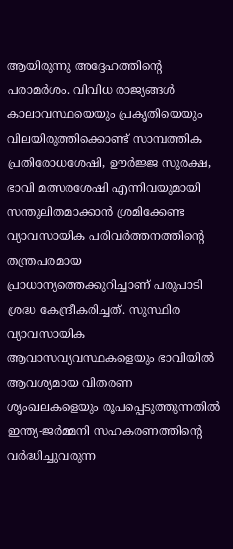ആയിരുന്നു അദ്ദേഹത്തിൻ്റെ പരാമർശം. വിവിധ രാജ്യങ്ങൾ കാലാവസ്ഥയെയും പ്രകൃതിയെയും വിലയിരുത്തിക്കൊണ്ട് സാമ്പത്തിക പ്രതിരോധശേഷി, ഊർജ്ജ സുരക്ഷ, ഭാവി മത്സരശേഷി എന്നിവയുമായി സന്തുലിതമാക്കാൻ ശ്രമിക്കേണ്ട വ്യാവസായിക പരിവർത്തനത്തിൻ്റെ തന്ത്രപരമായ പ്രാധാന്യത്തെക്കുറിച്ചാണ് പരുപാടി ശ്രദ്ധ കേന്ദ്രീകരിച്ചത്. സുസ്ഥിര വ്യാവസായിക ആവാസവ്യവസ്ഥകളെയും ഭാവിയിൽ ആവശ്യമായ വിതരണ ശൃംഖലകളെയും രൂപപ്പെടുത്തുന്നതിൽ ഇന്ത്യ-ജർമ്മനി സഹകരണത്തിൻ്റെ വർദ്ധിച്ചുവരുന്ന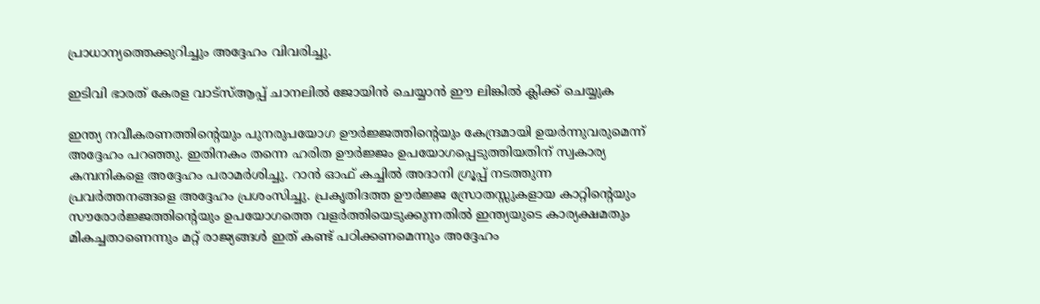പ്രാധാന്യത്തെക്കുറിച്ചും അദ്ദേഹം വിവരിച്ചു.

ഇടിവി ഭാരത് കേരള വാട്‌സ്‌ആപ്പ് ചാനലില്‍ ജോയിന്‍ ചെയ്യാന്‍ ഈ ലിങ്കില്‍ ക്ലിക്ക് ചെയ്യുക

ഇന്ത്യ നവീകരണത്തിൻ്റെയും പുനരുപയോഗ ഊർജ്ജത്തിൻ്റെയും കേന്ദ്രമായി ഉയർന്നുവരുമെന്ന് അദ്ദേഹം പറഞ്ഞു. ഇതിനകം തന്നെ ഹരിത ഊർജ്ജം ഉപയോഗപ്പെടുത്തിയതിന് സ്വകാര്യ കമ്പനികളെ അദ്ദേഹം പരാമർശിച്ചു. റാൻ ഓഫ് കച്ചിൽ അദാനി ഗ്രൂപ്പ് നടത്തുന്ന പ്രവർത്തനങ്ങളെ അദ്ദേഹം പ്രശംസിച്ചു. പ്രകൃതിദത്ത ഊർജ്ജ സ്രോതസ്സുകളായ കാറ്റിൻ്റെയും സൗരോർജ്ജത്തിൻ്റെയും ഉപയോഗത്തെ വളർത്തിയെടുക്കുന്നതിൽ ഇന്ത്യയുടെ കാര്യക്ഷമതും മികച്ചതാണെന്നും മറ്റ് രാജ്യങ്ങൾ ഇത് കണ്ട് പഠിക്കണമെന്നും അദ്ദേഹം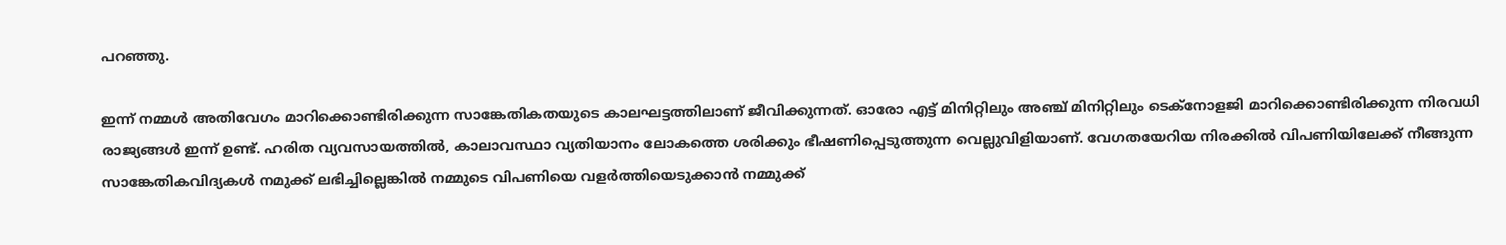പറഞ്ഞു.

ഇന്ന് നമ്മൾ അതിവേഗം മാറിക്കൊണ്ടിരിക്കുന്ന സാങ്കേതികതയുടെ കാലഘട്ടത്തിലാണ് ജീവിക്കുന്നത്. ഓരോ എട്ട് മിനിറ്റിലും അഞ്ച് മിനിറ്റിലും ടെക്നോളജി മാറിക്കൊണ്ടിരിക്കുന്ന നിരവധി രാജ്യങ്ങൾ ഇന്ന് ഉണ്ട്. ഹരിത വ്യവസായത്തിൽ, കാലാവസ്ഥാ വ്യതിയാനം ലോകത്തെ ശരിക്കും ഭീഷണിപ്പെടുത്തുന്ന വെല്ലുവിളിയാണ്. വേഗതയേറിയ നിരക്കിൽ വിപണിയിലേക്ക് നീങ്ങുന്ന സാങ്കേതികവിദ്യകൾ നമുക്ക് ലഭിച്ചില്ലെങ്കിൽ നമ്മുടെ വിപണിയെ വളർത്തിയെടുക്കാൻ നമ്മുക്ക്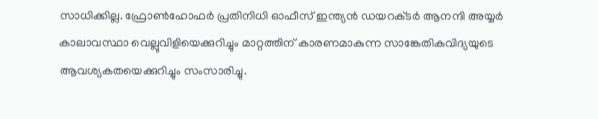സാധിക്കില്ല. ഫ്രോൺഹോഫർ പ്രതിനിധി ഓഫീസ് ഇന്ത്യൻ ഡയറക്‌ടർ ആനന്ദി അയ്യർ കാലാവസ്ഥാ വെല്ലുവിളിയെക്കുറിച്ചും മാറ്റത്തിന് കാരണമാകുന്ന സാങ്കേതികവിദ്യയുടെ ആവശ്യകതയെക്കുറിച്ചും സംസാരിച്ചു.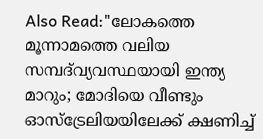Also Read:"ലോകത്തെ മൂന്നാമത്തെ വലിയ സമ്പദ്‌വ്യവസ്ഥയായി ഇന്ത്യ മാറും; മോദിയെ വീണ്ടും ഓസ്‌ട്രേലിയയിലേക്ക് ക്ഷണിച്ച്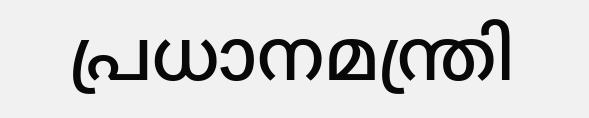പ്രധാനമന്ത്രി